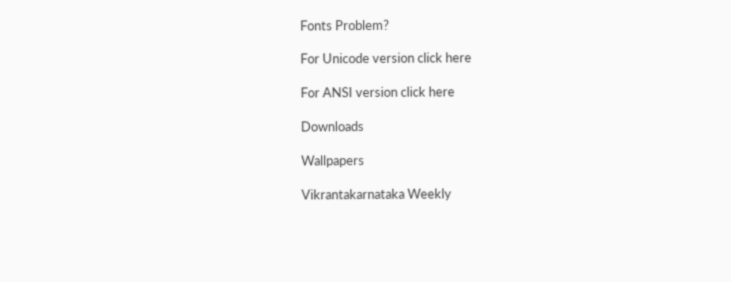Fonts Problem?

For Unicode version click here

For ANSI version click here

Downloads

Wallpapers

Vikrantakarnataka Weekly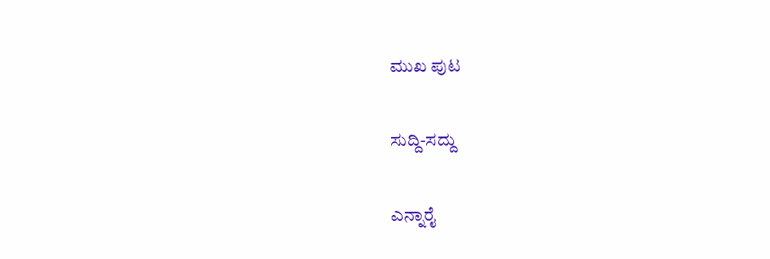ಮುಖ ಪುಟ

ಸುದ್ದಿ-ಸದ್ದು

ಎನ್ನಾರೈ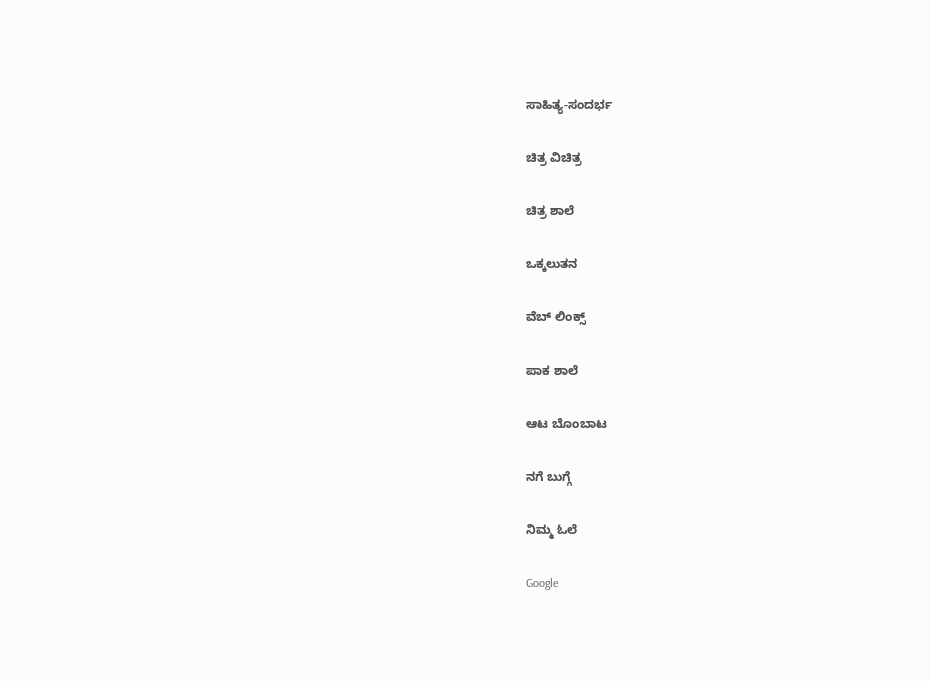ಸಾಹಿತ್ಯ-ಸಂದರ್ಭ

ಚಿತ್ರ ವಿಚಿತ್ರ

ಚಿತ್ರ ಶಾಲೆ

ಒಕ್ಕಲುತನ

ವೆಬ್ ಲಿಂಕ್ಸ್

ಪಾಕ ಶಾಲೆ

ಆಟ ಬೊಂಬಾಟ

ನಗೆ ಬುಗ್ಗೆ

ನಿಮ್ಮ ಓಲೆ

Google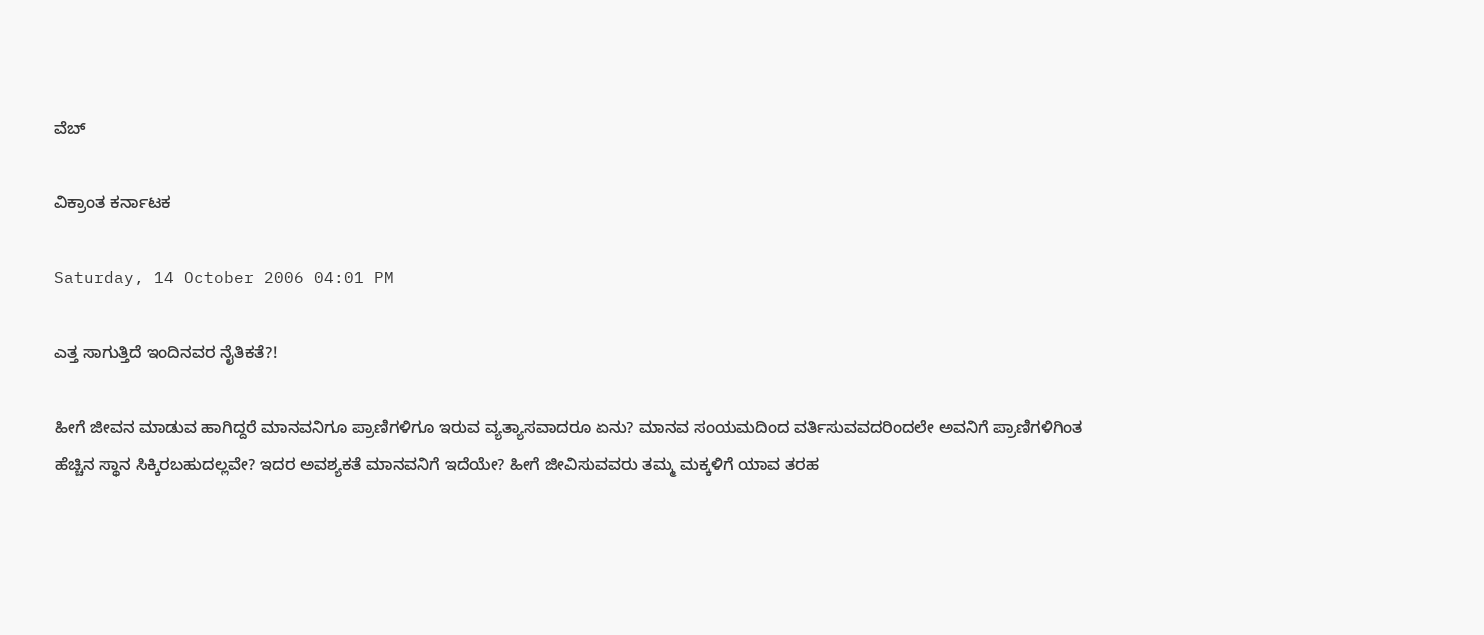ವೆಬ್

ವಿಕ್ರಾಂತ ಕರ್ನಾಟಕ

Saturday, 14 October 2006 04:01 PM

ಎತ್ತ ಸಾಗುತ್ತಿದೆ ಇಂದಿನವರ ನೈತಿಕತೆ?!

ಹೀಗೆ ಜೀವನ ಮಾಡುವ ಹಾಗಿದ್ದರೆ ಮಾನವನಿಗೂ ಪ್ರಾಣಿಗಳಿಗೂ ಇರುವ ವ್ಯತ್ಯಾಸವಾದರೂ ಏನು? ಮಾನವ ಸಂಯಮದಿಂದ ವರ್ತಿಸುವವದರಿಂದಲೇ ಅವನಿಗೆ ಪ್ರಾಣಿಗಳಿಗಿಂತ ಹೆಚ್ಚಿನ ಸ್ಥಾನ ಸಿಕ್ಕಿರಬಹುದಲ್ಲವೇ? ಇದರ ಅವಶ್ಯಕತೆ ಮಾನವನಿಗೆ ಇದೆಯೇ? ಹೀಗೆ ಜೀವಿಸುವವರು ತಮ್ಮ ಮಕ್ಕಳಿಗೆ ಯಾವ ತರಹ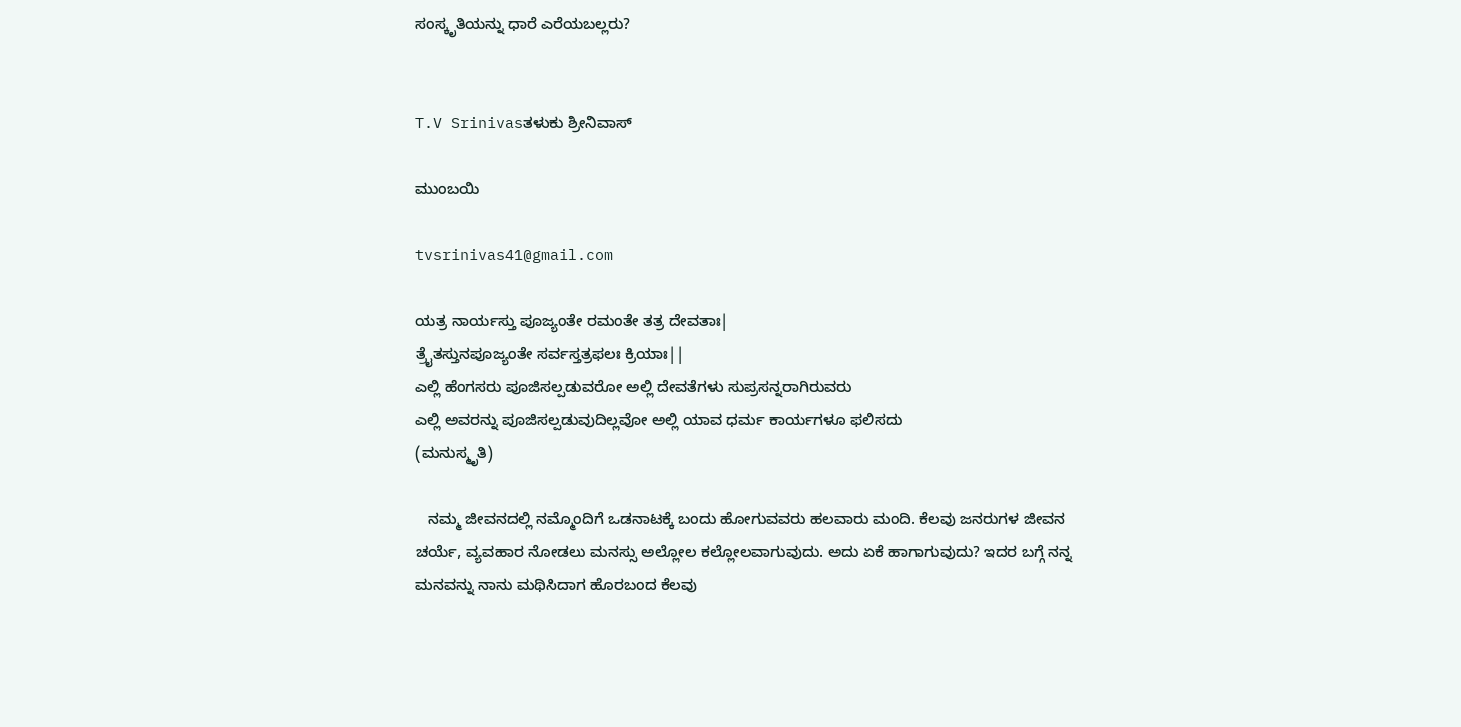ಸಂಸ್ಕೃತಿಯನ್ನು ಧಾರೆ ಎರೆಯಬಲ್ಲರು?


T.V Srinivasತಳುಕು ಶ್ರೀನಿವಾಸ್

ಮುಂಬಯಿ

tvsrinivas41@gmail.com

ಯತ್ರ ನಾರ್ಯಸ್ತು ಪೂಜ್ಯಂತೇ ರಮಂತೇ ತತ್ರ ದೇವತಾಃ|
ತ್ರೈತಸ್ತುನಪೂಜ್ಯಂತೇ ಸರ್ವಸ್ತತ್ರಫಲಃ ಕ್ರಿಯಾಃ||
ಎಲ್ಲಿ ಹೆಂಗಸರು ಪೂಜಿಸಲ್ಪಡುವರೋ ಅಲ್ಲಿ ದೇವತೆಗಳು ಸುಪ್ರಸನ್ನರಾಗಿರುವರು
ಎಲ್ಲಿ ಅವರನ್ನು ಪೂಜಿಸಲ್ಪಡುವುದಿಲ್ಲವೋ ಅಲ್ಲಿ ಯಾವ ಧರ್ಮ ಕಾರ್ಯಗಳೂ ಫಲಿಸದು
(ಮನುಸ್ಮೃತಿ)

   ನಮ್ಮ ಜೀವನದಲ್ಲಿ ನಮ್ಮೊಂದಿಗೆ ಒಡನಾಟಕ್ಕೆ ಬಂದು ಹೋಗುವವರು ಹಲವಾರು ಮಂದಿ. ಕೆಲವು ಜನರುಗಳ ಜೀವನ ಚರ್ಯೆ, ವ್ಯವಹಾರ ನೋಡಲು ಮನಸ್ಸು ಅಲ್ಲೋಲ ಕಲ್ಲೋಲವಾಗುವುದು. ಅದು ಏಕೆ ಹಾಗಾಗುವುದು? ಇದರ ಬಗ್ಗೆ ನನ್ನ ಮನವನ್ನು ನಾನು ಮಥಿಸಿದಾಗ ಹೊರಬಂದ ಕೆಲವು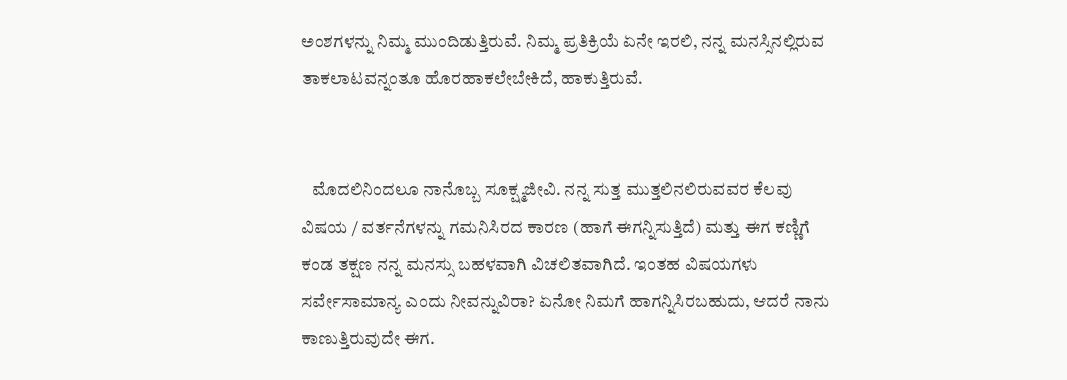ಅಂಶಗಳನ್ನು ನಿಮ್ಮ ಮುಂದಿಡುತ್ತಿರುವೆ. ನಿಮ್ಮ ಪ್ರತಿಕ್ರಿಯೆ ಏನೇ ಇರಲಿ, ನನ್ನ ಮನಸ್ಸಿನಲ್ಲಿರುವ ತಾಕಲಾಟವನ್ನಂತೂ ಹೊರಹಾಕಲೇಬೇಕಿದೆ, ಹಾಕುತ್ತಿರುವೆ.


   ಮೊದಲಿನಿಂದಲೂ ನಾನೊಬ್ಬ ಸೂಕ್ಷ್ಮಜೀವಿ. ನನ್ನ ಸುತ್ತ ಮುತ್ತಲಿನಲಿರುವವರ ಕೆಲವು ವಿಷಯ / ವರ್ತನೆಗಳನ್ನು ಗಮನಿಸಿರದ ಕಾರಣ (ಹಾಗೆ ಈಗನ್ನಿಸುತ್ತಿದೆ) ಮತ್ತು ಈಗ ಕಣ್ಣಿಗೆ ಕಂಡ ತಕ್ಷಣ ನನ್ನ ಮನಸ್ಸು ಬಹಳವಾಗಿ ವಿಚಲಿತವಾಗಿದೆ. ಇಂತಹ ವಿಷಯಗಳು ಸರ್ವೇಸಾಮಾನ್ಯ ಎಂದು ನೀವನ್ನುವಿರಾ? ಏನೋ ನಿಮಗೆ ಹಾಗನ್ನಿಸಿರಬಹುದು, ಆದರೆ ನಾನು ಕಾಣುತ್ತಿರುವುದೇ ಈಗ.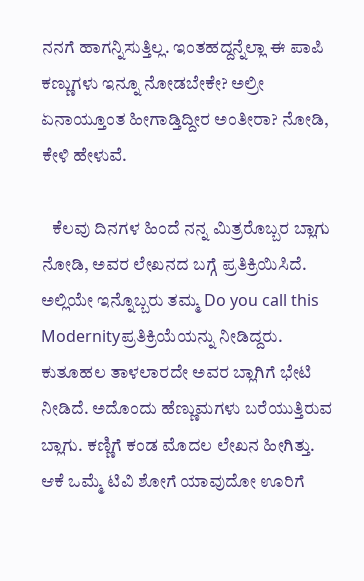ನನಗೆ ಹಾಗನ್ನಿಸುತ್ತಿಲ್ಲ. ಇಂತಹದ್ದನ್ನೆಲ್ಲಾ ಈ ಪಾಪಿ ಕಣ್ಣುಗಳು ಇನ್ನೂ ನೋಡಬೇಕೇ? ಅಲ್ರೀ ಏನಾಯ್ತೂಂತ ಹೀಗಾಡ್ತಿದ್ದೀರ ಅಂತೀರಾ? ನೋಡಿ, ಕೇಳಿ ಹೇಳುವೆ.

   ಕೆಲವು ದಿನಗಳ ಹಿಂದೆ ನನ್ನ ಮಿತ್ರರೊಬ್ಬರ ಬ್ಲಾಗು ನೋಡಿ, ಅವರ ಲೇಖನದ ಬಗ್ಗೆ ಪ್ರತಿಕ್ರಿಯಿಸಿದೆ. ಅಲ್ಲಿಯೇ ಇನ್ನೊಬ್ಬರು ತಮ್ಮ Do you call this Modernityಪ್ರತಿಕ್ರಿಯೆಯನ್ನು ನೀಡಿದ್ದರು. ಕುತೂಹಲ ತಾಳಲಾರದೇ ಅವರ ಬ್ಲಾಗಿಗೆ ಭೇಟಿ ನೀಡಿದೆ. ಅದೊಂದು ಹೆಣ್ಣುಮಗಳು ಬರೆಯುತ್ತಿರುವ ಬ್ಲಾಗು. ಕಣ್ಣಿಗೆ ಕಂಡ ಮೊದಲ ಲೇಖನ ಹೀಗಿತ್ತು. ಆಕೆ ಒಮ್ಮೆ ಟಿವಿ ಶೋಗೆ ಯಾವುದೋ ಊರಿಗೆ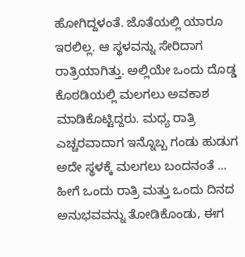ಹೋಗಿದ್ದಳಂತೆ. ಜೊತೆಯಲ್ಲಿ ಯಾರೂ ಇರಲಿಲ್ಲ. ಆ ಸ್ಥಳವನ್ನು ಸೇರಿದಾಗ ರಾತ್ರಿಯಾಗಿತ್ತು. ಅಲ್ಲಿಯೇ ಒಂದು ದೊಡ್ಡ ಕೊಠಡಿಯಲ್ಲಿ ಮಲಗಲು ಅವಕಾಶ ಮಾಡಿಕೊಟ್ಟಿದ್ದರು. ಮಧ್ಯ ರಾತ್ರಿ ಎಚ್ಚರವಾದಾಗ ಇನ್ನೊಬ್ಬ ಗಂಡು ಹುಡುಗ ಅದೇ ಸ್ಥಳಕ್ಕೆ ಮಲಗಲು ಬಂದನಂತೆ ... ಹೀಗೆ ಒಂದು ರಾತ್ರಿ ಮತ್ತು ಒಂದು ದಿನದ ಅನುಭವವನ್ನು ತೋಡಿಕೊಂಡು, ಈಗ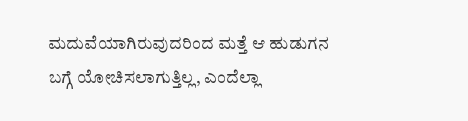ಮದುವೆಯಾಗಿರುವುದರಿಂದ ಮತ್ತೆ ಆ ಹುಡುಗನ ಬಗ್ಗೆ ಯೋಚಿಸಲಾಗುತ್ತಿಲ್ಲ, ಎಂದೆಲ್ಲಾ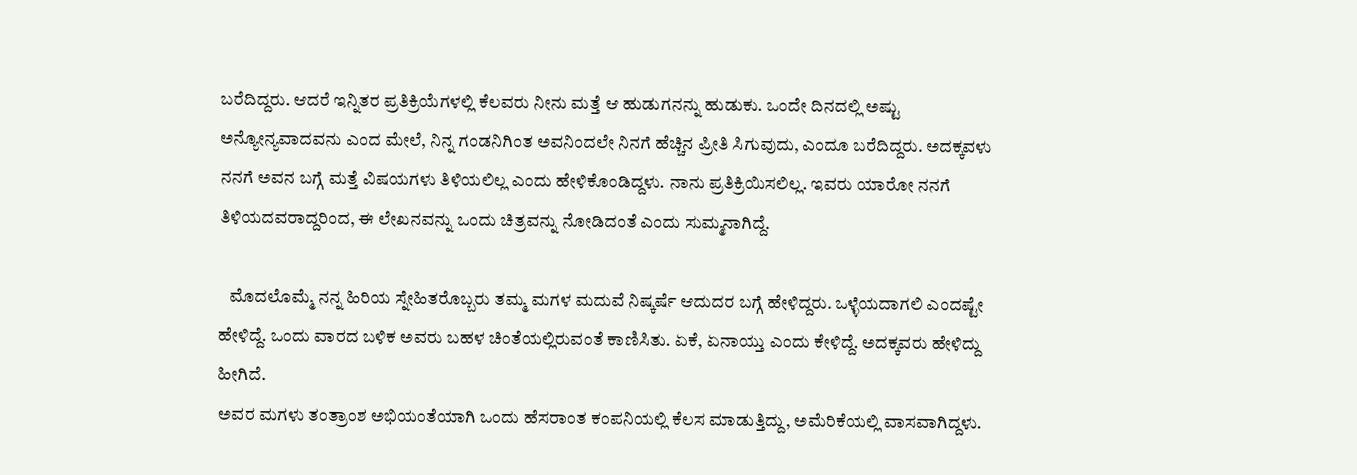ಬರೆದಿದ್ದರು. ಆದರೆ ಇನ್ನಿತರ ಪ್ರತಿಕ್ರಿಯೆಗಳಲ್ಲಿ ಕೆಲವರು ನೀನು ಮತ್ತೆ ಆ ಹುಡುಗನನ್ನು ಹುಡುಕು. ಒಂದೇ ದಿನದಲ್ಲಿ ಅಷ್ಟು ಅನ್ಯೋನ್ಯವಾದವನು ಎಂದ ಮೇಲೆ, ನಿನ್ನ ಗಂಡನಿಗಿಂತ ಅವನಿಂದಲೇ ನಿನಗೆ ಹೆಚ್ಚಿನ ಪ್ರೀತಿ ಸಿಗುವುದು, ಎಂದೂ ಬರೆದಿದ್ದರು. ಅದಕ್ಕವಳು ನನಗೆ ಅವನ ಬಗ್ಗೆ ಮತ್ತೆ ವಿಷಯಗಳು ತಿಳಿಯಲಿಲ್ಲ ಎಂದು ಹೇಳಿಕೊಂಡಿದ್ದಳು. ನಾನು ಪ್ರತಿಕ್ರಿಯಿಸಲಿಲ್ಲ. ಇವರು ಯಾರೋ ನನಗೆ ತಿಳಿಯದವರಾದ್ದರಿಂದ, ಈ ಲೇಖನವನ್ನು ಒಂದು ಚಿತ್ರವನ್ನು ನೋಡಿದಂತೆ ಎಂದು ಸುಮ್ಮನಾಗಿದ್ದೆ.

   ಮೊದಲೊಮ್ಮೆ ನನ್ನ ಹಿರಿಯ ಸ್ನೇಹಿತರೊಬ್ಬರು ತಮ್ಮ ಮಗಳ ಮದುವೆ ನಿಷ್ಕರ್ಷೆ ಆದುದರ ಬಗ್ಗೆ ಹೇಳಿದ್ದರು. ಒಳ್ಳೆಯದಾಗಲಿ ಎಂದಷ್ಟೇ ಹೇಳಿದ್ದೆ. ಒಂದು ವಾರದ ಬಳಿಕ ಅವರು ಬಹಳ ಚಿಂತೆಯಲ್ಲಿರುವಂತೆ ಕಾಣಿಸಿತು. ಏಕೆ, ಏನಾಯ್ತು ಎಂದು ಕೇಳಿದ್ದೆ. ಅದಕ್ಕವರು ಹೇಳಿದ್ದು ಹೀಗಿದೆ.
ಅವರ ಮಗಳು ತಂತ್ರಾಂಶ ಅಭಿಯಂತೆಯಾಗಿ ಒಂದು ಹೆಸರಾಂತ ಕಂಪನಿಯಲ್ಲಿ ಕೆಲಸ ಮಾಡುತ್ತಿದ್ದು, ಅಮೆರಿಕೆಯಲ್ಲಿ ವಾಸವಾಗಿದ್ದಳು.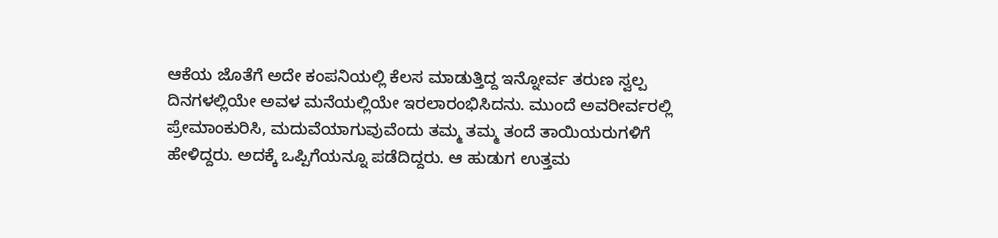ಆಕೆಯ ಜೊತೆಗೆ ಅದೇ ಕಂಪನಿಯಲ್ಲಿ ಕೆಲಸ ಮಾಡುತ್ತಿದ್ದ ಇನ್ನೋರ್ವ ತರುಣ ಸ್ವಲ್ಪ ದಿನಗಳಲ್ಲಿಯೇ ಅವಳ ಮನೆಯಲ್ಲಿಯೇ ಇರಲಾರಂಭಿಸಿದನು. ಮುಂದೆ ಅವರೀರ್ವರಲ್ಲಿ ಪ್ರೇಮಾಂಕುರಿಸಿ, ಮದುವೆಯಾಗುವುವೆಂದು ತಮ್ಮ ತಮ್ಮ ತಂದೆ ತಾಯಿಯರುಗಳಿಗೆ ಹೇಳಿದ್ದರು. ಅದಕ್ಕೆ ಒಪ್ಪಿಗೆಯನ್ನೂ ಪಡೆದಿದ್ದರು. ಆ ಹುಡುಗ ಉತ್ತಮ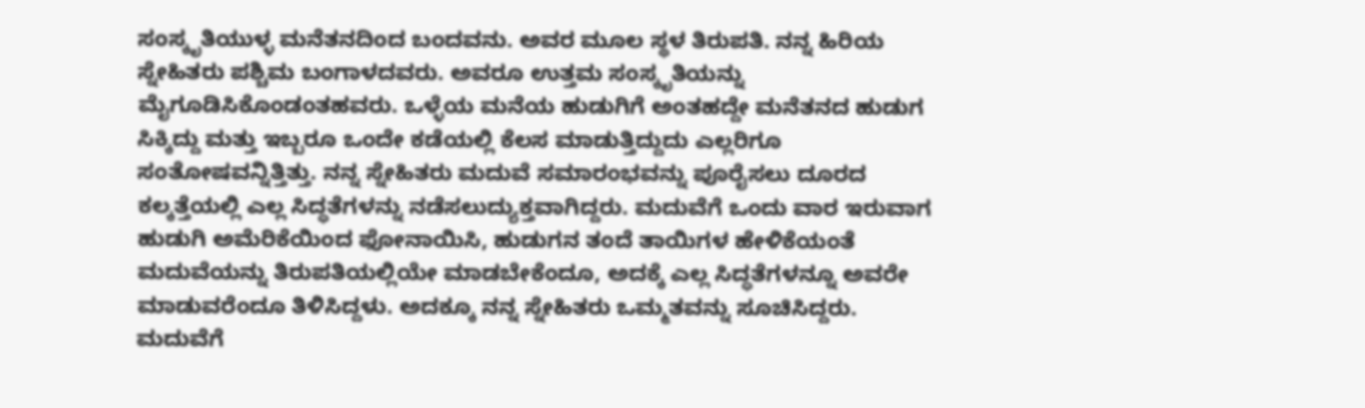ಸಂಸ್ಕೃತಿಯುಳ್ಳ ಮನೆತನದಿಂದ ಬಂದವನು. ಅವರ ಮೂಲ ಸ್ಥಳ ತಿರುಪತಿ. ನನ್ನ ಹಿರಿಯ ಸ್ನೇಹಿತರು ಪಶ್ಚಿಮ ಬಂಗಾಳದವರು. ಅವರೂ ಉತ್ತಮ ಸಂಸ್ಕೃತಿಯನ್ನು ಮೈಗೂಡಿಸಿಕೊಂಡಂತಹವರು. ಒಳ್ಳೆಯ ಮನೆಯ ಹುಡುಗಿಗೆ ಅಂತಹದ್ದೇ ಮನೆತನದ ಹುಡುಗ ಸಿಕ್ಕಿದ್ದು ಮತ್ತು ಇಬ್ಬರೂ ಒಂದೇ ಕಡೆಯಲ್ಲಿ ಕೆಲಸ ಮಾಡುತ್ತಿದ್ದುದು ಎಲ್ಲರಿಗೂ ಸಂತೋಷವನ್ನಿತ್ತಿತ್ತು. ನನ್ನ ಸ್ನೇಹಿತರು ಮದುವೆ ಸಮಾರಂಭವನ್ನು ಪೂರೈಸಲು ದೂರದ ಕಲ್ಕತ್ತೆಯಲ್ಲಿ ಎಲ್ಲ ಸಿದ್ಧತೆಗಳನ್ನು ನಡೆಸಲುದ್ಯುಕ್ತವಾಗಿದ್ದರು. ಮದುವೆಗೆ ಒಂದು ವಾರ ಇರುವಾಗ ಹುಡುಗಿ ಅಮೆರಿಕೆಯಿಂದ ಫೋನಾಯಿಸಿ, ಹುಡುಗನ ತಂದೆ ತಾಯಿಗಳ ಹೇಳಿಕೆಯಂತೆ ಮದುವೆಯನ್ನು ತಿರುಪತಿಯಲ್ಲಿಯೇ ಮಾಡಬೇಕೆಂದೂ, ಅದಕ್ಕೆ ಎಲ್ಲ ಸಿದ್ಧತೆಗಳನ್ನೂ ಅವರೇ ಮಾಡುವರೆಂದೂ ತಿಳಿಸಿದ್ದಳು. ಅದಕ್ಕೂ ನನ್ನ ಸ್ನೇಹಿತರು ಒಮ್ಮತವನ್ನು ಸೂಚಿಸಿದ್ದರು. ಮದುವೆಗೆ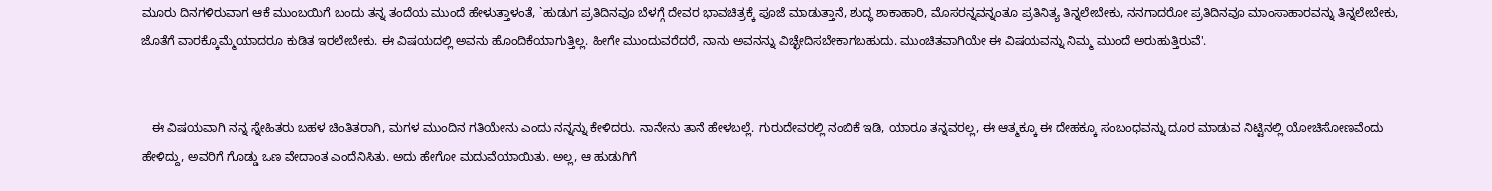ಮೂರು ದಿನಗಳಿರುವಾಗ ಆಕೆ ಮುಂಬಯಿಗೆ ಬಂದು ತನ್ನ ತಂದೆಯ ಮುಂದೆ ಹೇಳುತ್ತಾಳಂತೆ, `ಹುಡುಗ ಪ್ರತಿದಿನವೂ ಬೆಳಗ್ಗೆ ದೇವರ ಭಾವಚಿತ್ರಕ್ಕೆ ಪೂಜೆ ಮಾಡುತ್ತಾನೆ, ಶುದ್ಧ ಶಾಕಾಹಾರಿ, ಮೊಸರನ್ನವನ್ನಂತೂ ಪ್ರತಿನಿತ್ಯ ತಿನ್ನಲೇಬೇಕು, ನನಗಾದರೋ ಪ್ರತಿದಿನವೂ ಮಾಂಸಾಹಾರವನ್ನು ತಿನ್ನಲೇಬೇಕು, ಜೊತೆಗೆ ವಾರಕ್ಕೊಮ್ಮೆಯಾದರೂ ಕುಡಿತ ಇರಲೇಬೇಕು. ಈ ವಿಷಯದಲ್ಲಿ ಅವನು ಹೊಂದಿಕೆಯಾಗುತ್ತಿಲ್ಲ. ಹೀಗೇ ಮುಂದುವರೆದರೆ, ನಾನು ಅವನನ್ನು ವಿಚ್ಛೇದಿಸಬೇಕಾಗಬಹುದು. ಮುಂಚಿತವಾಗಿಯೇ ಈ ವಿಷಯವನ್ನು ನಿಮ್ಮ ಮುಂದೆ ಅರುಹುತ್ತಿರುವೆ'.


   ಈ ವಿಷಯವಾಗಿ ನನ್ನ ಸ್ನೇಹಿತರು ಬಹಳ ಚಿಂತಿತರಾಗಿ, ಮಗಳ ಮುಂದಿನ ಗತಿಯೇನು ಎಂದು ನನ್ನನ್ನು ಕೇಳಿದರು. ನಾನೇನು ತಾನೆ ಹೇಳಬಲ್ಲೆ. ಗುರುದೇವರಲ್ಲಿ ನಂಬಿಕೆ ಇಡಿ, ಯಾರೂ ತನ್ನವರಲ್ಲ, ಈ ಆತ್ಮಕ್ಕೂ ಈ ದೇಹಕ್ಕೂ ಸಂಬಂಧವನ್ನು ದೂರ ಮಾಡುವ ನಿಟ್ಟಿನಲ್ಲಿ ಯೋಚಿಸೋಣವೆಂದು ಹೇಳಿದ್ದು, ಅವರಿಗೆ ಗೊಡ್ಡು ಒಣ ವೇದಾಂತ ಎಂದೆನಿಸಿತು. ಅದು ಹೇಗೋ ಮದುವೆಯಾಯಿತು. ಅಲ್ಲ, ಆ ಹುಡುಗಿಗೆ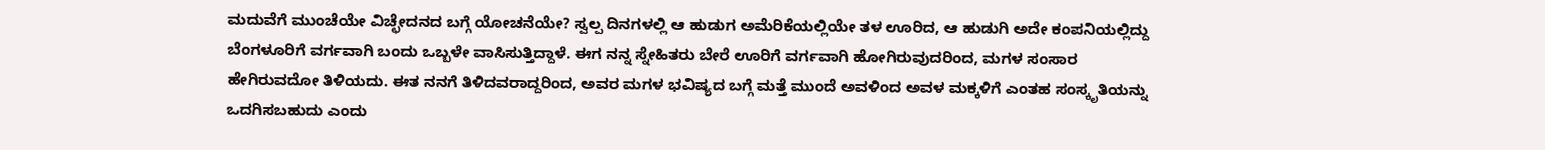ಮದುವೆಗೆ ಮುಂಚೆಯೇ ವಿಚ್ಛೇದನದ ಬಗ್ಗೆ ಯೋಚನೆಯೇ? ಸ್ವಲ್ಪ ದಿನಗಳಲ್ಲಿ ಆ ಹುಡುಗ ಅಮೆರಿಕೆಯಲ್ಲಿಯೇ ತಳ ಊರಿದ, ಆ ಹುಡುಗಿ ಅದೇ ಕಂಪನಿಯಲ್ಲಿದ್ದು ಬೆಂಗಳೂರಿಗೆ ವರ್ಗವಾಗಿ ಬಂದು ಒಬ್ಬಳೇ ವಾಸಿಸುತ್ತಿದ್ದಾಳೆ. ಈಗ ನನ್ನ ಸ್ನೇಹಿತರು ಬೇರೆ ಊರಿಗೆ ವರ್ಗವಾಗಿ ಹೋಗಿರುವುದರಿಂದ, ಮಗಳ ಸಂಸಾರ ಹೇಗಿರುವದೋ ತಿಳಿಯದು. ಈತ ನನಗೆ ತಿಳಿದವರಾದ್ದರಿಂದ, ಅವರ ಮಗಳ ಭವಿಷ್ಯದ ಬಗ್ಗೆ ಮತ್ತೆ ಮುಂದೆ ಅವಳಿಂದ ಅವಳ ಮಕ್ಕಳಿಗೆ ಎಂತಹ ಸಂಸ್ಕೃತಿಯನ್ನು ಒದಗಿಸಬಹುದು ಎಂದು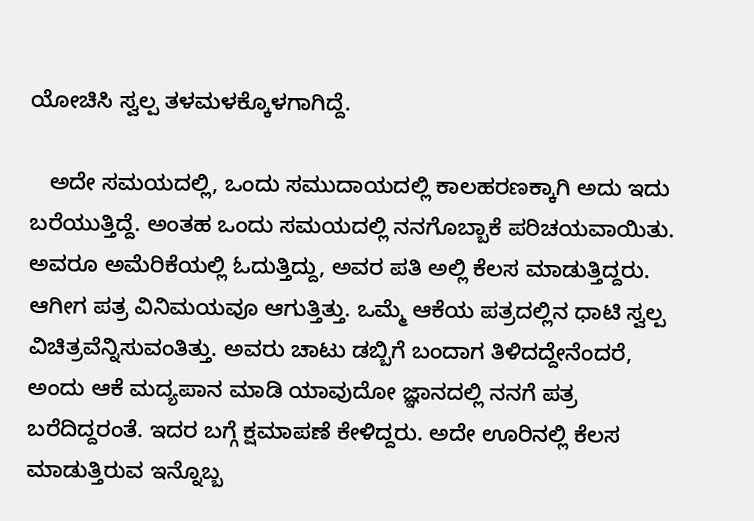ಯೋಚಿಸಿ ಸ್ವಲ್ಪ ತಳಮಳಕ್ಕೊಳಗಾಗಿದ್ದೆ.

   ಅದೇ ಸಮಯದಲ್ಲಿ, ಒಂದು ಸಮುದಾಯದಲ್ಲಿ ಕಾಲಹರಣಕ್ಕಾಗಿ ಅದು ಇದು ಬರೆಯುತ್ತಿದ್ದೆ. ಅಂತಹ ಒಂದು ಸಮಯದಲ್ಲಿ ನನಗೊಬ್ಬಾಕೆ ಪರಿಚಯವಾಯಿತು. ಅವರೂ ಅಮೆರಿಕೆಯಲ್ಲಿ ಓದುತ್ತಿದ್ದು, ಅವರ ಪತಿ ಅಲ್ಲಿ ಕೆಲಸ ಮಾಡುತ್ತಿದ್ದರು. ಆಗೀಗ ಪತ್ರ ವಿನಿಮಯವೂ ಆಗುತ್ತಿತ್ತು. ಒಮ್ಮೆ ಆಕೆಯ ಪತ್ರದಲ್ಲಿನ ಧಾಟಿ ಸ್ವಲ್ಪ ವಿಚಿತ್ರವೆನ್ನಿಸುವಂತಿತ್ತು. ಅವರು ಚಾಟು ಡಬ್ಬಿಗೆ ಬಂದಾಗ ತಿಳಿದದ್ದೇನೆಂದರೆ, ಅಂದು ಆಕೆ ಮದ್ಯಪಾನ ಮಾಡಿ ಯಾವುದೋ ಜ್ಞಾನದಲ್ಲಿ ನನಗೆ ಪತ್ರ ಬರೆದಿದ್ದರಂತೆ. ಇದರ ಬಗ್ಗೆ ಕ್ಷಮಾಪಣೆ ಕೇಳಿದ್ದರು. ಅದೇ ಊರಿನಲ್ಲಿ ಕೆಲಸ ಮಾಡುತ್ತಿರುವ ಇನ್ನೊಬ್ಬ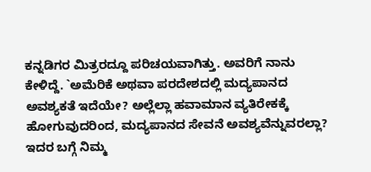ಕನ್ನಡಿಗರ ಮಿತ್ರರದ್ದೂ ಪರಿಚಯವಾಗಿತ್ತು. ಅವರಿಗೆ ನಾನು ಕೇಳಿದ್ದೆ. `ಅಮೆರಿಕೆ ಅಥವಾ ಪರದೇಶದಲ್ಲಿ ಮದ್ಯಪಾನದ ಅವಶ್ಯಕತೆ ಇದೆಯೇ? ಅಲ್ಲೆಲ್ಲಾ ಹವಾಮಾನ ವ್ಯತಿರೇಕಕ್ಕೆ ಹೋಗುವುದರಿಂದ, ಮದ್ಯಪಾನದ ಸೇವನೆ ಅವಶ್ಯವೆನ್ನುವರಲ್ಲಾ? ಇದರ ಬಗ್ಗೆ ನಿಮ್ಮ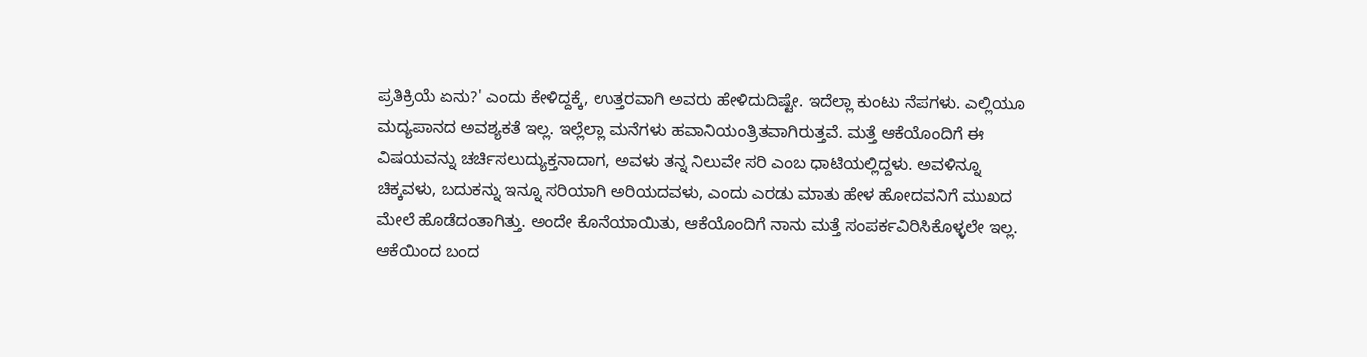ಪ್ರತಿಕ್ರಿಯೆ ಏನು?' ಎಂದು ಕೇಳಿದ್ದಕ್ಕೆ, ಉತ್ತರವಾಗಿ ಅವರು ಹೇಳಿದುದಿಷ್ಟೇ. ಇದೆಲ್ಲಾ ಕುಂಟು ನೆಪಗಳು. ಎಲ್ಲಿಯೂ ಮದ್ಯಪಾನದ ಅವಶ್ಯಕತೆ ಇಲ್ಲ. ಇಲ್ಲೆಲ್ಲಾ ಮನೆಗಳು ಹವಾನಿಯಂತ್ರಿತವಾಗಿರುತ್ತವೆ. ಮತ್ತೆ ಆಕೆಯೊಂದಿಗೆ ಈ ವಿಷಯವನ್ನು ಚರ್ಚಿಸಲುದ್ಯುಕ್ತನಾದಾಗ, ಅವಳು ತನ್ನ ನಿಲುವೇ ಸರಿ ಎಂಬ ಧಾಟಿಯಲ್ಲಿದ್ದಳು. ಅವಳಿನ್ನೂ ಚಿಕ್ಕವಳು, ಬದುಕನ್ನು ಇನ್ನೂ ಸರಿಯಾಗಿ ಅರಿಯದವಳು, ಎಂದು ಎರಡು ಮಾತು ಹೇಳ ಹೋದವನಿಗೆ ಮುಖದ ಮೇಲೆ ಹೊಡೆದಂತಾಗಿತ್ತು. ಅಂದೇ ಕೊನೆಯಾಯಿತು, ಆಕೆಯೊಂದಿಗೆ ನಾನು ಮತ್ತೆ ಸಂಪರ್ಕವಿರಿಸಿಕೊಳ್ಳಲೇ ಇಲ್ಲ. ಆಕೆಯಿಂದ ಬಂದ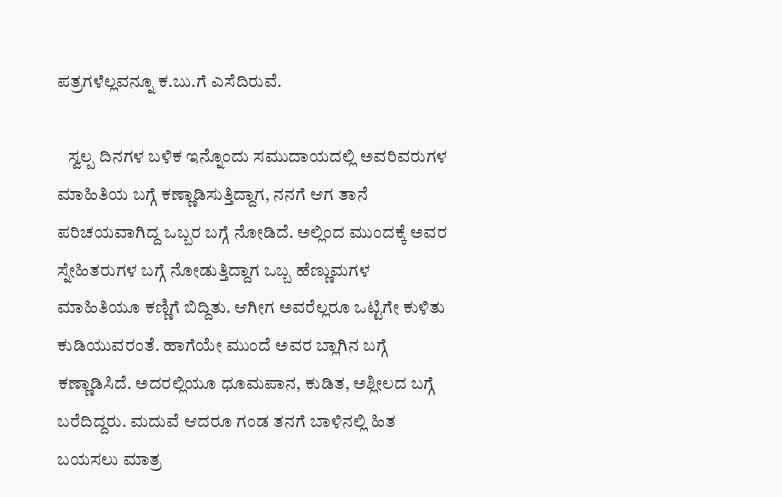ಪತ್ರಗಳೆಲ್ಲವನ್ನೂ ಕ.ಬು.ಗೆ ಎಸೆದಿರುವೆ.

   ಸ್ವಲ್ಪ ದಿನಗಳ ಬಳಿಕ ಇನ್ನೊಂದು ಸಮುದಾಯದಲ್ಲಿ ಅವರಿವರುಗಳ ಮಾಹಿತಿಯ ಬಗ್ಗೆ ಕಣ್ಣಾಡಿಸುತ್ತಿದ್ದಾಗ, ನನಗೆ ಆಗ ತಾನೆ ಪರಿಚಯವಾಗಿದ್ದ ಒಬ್ಬರ ಬಗ್ಗೆ ನೋಡಿದೆ. ಅಲ್ಲಿಂದ ಮುಂದಕ್ಕೆ ಅವರ ಸ್ನೇಹಿತರುಗಳ ಬಗ್ಗೆ ನೋಡುತ್ತಿದ್ದಾಗ ಒಬ್ಬ ಹೆಣ್ಣುಮಗಳ ಮಾಹಿತಿಯೂ ಕಣ್ಣಿಗೆ ಬಿದ್ದಿತು. ಆಗೀಗ ಅವರೆಲ್ಲರೂ ಒಟ್ಟಿಗೇ ಕುಳಿತು ಕುಡಿಯುವರಂತೆ. ಹಾಗೆಯೇ ಮುಂದೆ ಅವರ ಬ್ಲಾಗಿನ ಬಗ್ಗೆ ಕಣ್ಣಾಡಿಸಿದೆ. ಅದರಲ್ಲಿಯೂ ಧೂಮಪಾನ, ಕುಡಿತ, ಅಶ್ಲೀಲದ ಬಗ್ಗೆ ಬರೆದಿದ್ದರು. ಮದುವೆ ಆದರೂ ಗಂಡ ತನಗೆ ಬಾಳಿನಲ್ಲಿ ಹಿತ ಬಯಸಲು ಮಾತ್ರ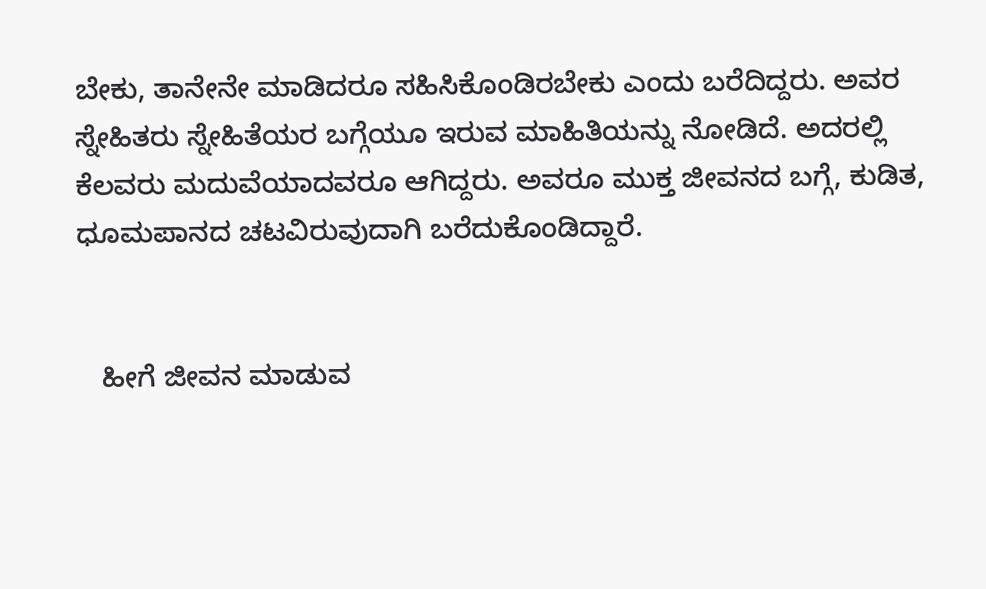ಬೇಕು, ತಾನೇನೇ ಮಾಡಿದರೂ ಸಹಿಸಿಕೊಂಡಿರಬೇಕು ಎಂದು ಬರೆದಿದ್ದರು. ಅವರ ಸ್ನೇಹಿತರು ಸ್ನೇಹಿತೆಯರ ಬಗ್ಗೆಯೂ ಇರುವ ಮಾಹಿತಿಯನ್ನು ನೋಡಿದೆ. ಅದರಲ್ಲಿ ಕೆಲವರು ಮದುವೆಯಾದವರೂ ಆಗಿದ್ದರು. ಅವರೂ ಮುಕ್ತ ಜೀವನದ ಬಗ್ಗೆ, ಕುಡಿತ, ಧೂಮಪಾನದ ಚಟವಿರುವುದಾಗಿ ಬರೆದುಕೊಂಡಿದ್ದಾರೆ.


   ಹೀಗೆ ಜೀವನ ಮಾಡುವ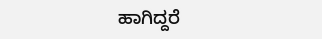ಹಾಗಿದ್ದರೆ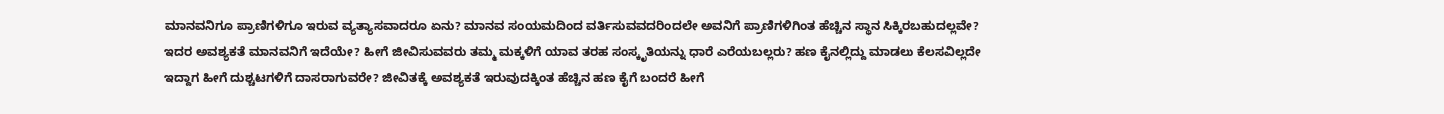ಮಾನವನಿಗೂ ಪ್ರಾಣಿಗಳಿಗೂ ಇರುವ ವ್ಯತ್ಯಾಸವಾದರೂ ಏನು? ಮಾನವ ಸಂಯಮದಿಂದ ವರ್ತಿಸುವವದರಿಂದಲೇ ಅವನಿಗೆ ಪ್ರಾಣಿಗಳಿಗಿಂತ ಹೆಚ್ಚಿನ ಸ್ಥಾನ ಸಿಕ್ಕಿರಬಹುದಲ್ಲವೇ? ಇದರ ಅವಶ್ಯಕತೆ ಮಾನವನಿಗೆ ಇದೆಯೇ? ಹೀಗೆ ಜೀವಿಸುವವರು ತಮ್ಮ ಮಕ್ಕಳಿಗೆ ಯಾವ ತರಹ ಸಂಸ್ಕೃತಿಯನ್ನು ಧಾರೆ ಎರೆಯಬಲ್ಲರು? ಹಣ ಕೈನಲ್ಲಿದ್ದು ಮಾಡಲು ಕೆಲಸವಿಲ್ಲದೇ ಇದ್ದಾಗ ಹೀಗೆ ದುಶ್ಚಟಗಳಿಗೆ ದಾಸರಾಗುವರೇ? ಜೀವಿತಕ್ಕೆ ಅವಶ್ಯಕತೆ ಇರುವುದಕ್ಕಿಂತ ಹೆಚ್ಚಿನ ಹಣ ಕೈಗೆ ಬಂದರೆ ಹೀಗೆ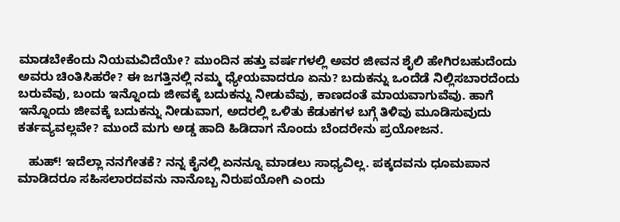ಮಾಡಬೇಕೆಂದು ನಿಯಮವಿದೆಯೇ? ಮುಂದಿನ ಹತ್ತು ವರ್ಷಗಳಲ್ಲಿ ಅವರ ಜೀವನ ಶೈಲಿ ಹೇಗಿರಬಹುದೆಂದು ಅವರು ಚಿಂತಿಸಿಹರೇ? ಈ ಜಗತ್ತಿನಲ್ಲಿ ನಮ್ಮ ಧ್ಯೇಯವಾದರೂ ಏನು? ಬದುಕನ್ನು ಒಂದೆಡೆ ನಿಲ್ಲಿಸಬಾರದೆಂದು ಬರುವೆವು, ಬಂದು ಇನ್ನೊಂದು ಜೀವಕ್ಕೆ ಬದುಕನ್ನು ನೀಡುವೆವು, ಕಾಣದಂತೆ ಮಾಯವಾಗುವೆವು. ಹಾಗೆ ಇನ್ನೊಂದು ಜೀವಕ್ಕೆ ಬದುಕನ್ನು ನೀಡುವಾಗ, ಅದರಲ್ಲಿ ಒಳಿತು ಕೆಡುಕಗಳ ಬಗ್ಗೆ ತಿಳಿವು ಮೂಡಿಸುವುದು ಕರ್ತವ್ಯವಲ್ಲವೇ? ಮುಂದೆ ಮಗು ಅಡ್ಡ ಹಾದಿ ಹಿಡಿದಾಗ ನೊಂದು ಬೆಂದರೇನು ಪ್ರಯೋಜನ.

   ಹುಹ್! ಇದೆಲ್ಲಾ ನನಗೇತಕೆ? ನನ್ನ ಕೈನಲ್ಲಿ ಏನನ್ನೂ ಮಾಡಲು ಸಾಧ್ಯವಿಲ್ಲ. ಪಕ್ಕದವನು ಧೂಮಪಾನ ಮಾಡಿದರೂ ಸಹಿಸಲಾರದವನು ನಾನೊಬ್ಬ ನಿರುಪಯೋಗಿ ಎಂದು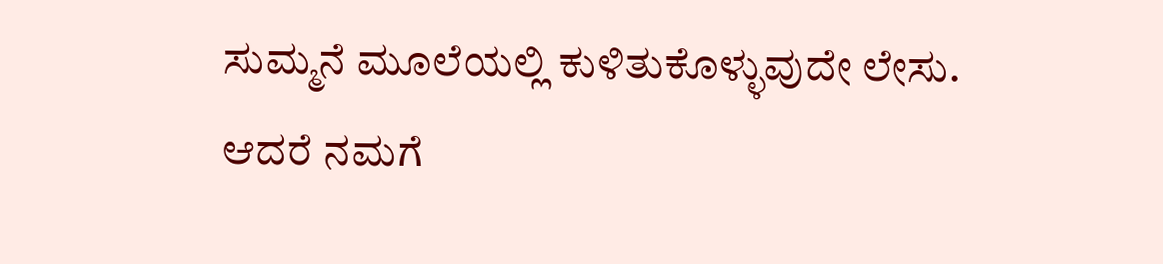ಸುಮ್ಮನೆ ಮೂಲೆಯಲ್ಲಿ ಕುಳಿತುಕೊಳ್ಳುವುದೇ ಲೇಸು. ಆದರೆ ನಮಗೆ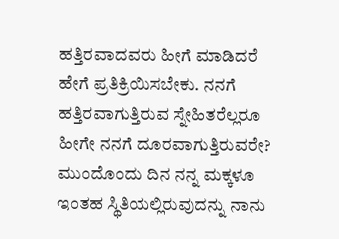ಹತ್ತಿರವಾದವರು ಹೀಗೆ ಮಾಡಿದರೆ ಹೇಗೆ ಪ್ರತಿಕ್ರಿಯಿಸಬೇಕು. ನನಗೆ ಹತ್ತಿರವಾಗುತ್ತಿರುವ ಸ್ನೇಹಿತರೆಲ್ಲರೂ ಹೀಗೇ ನನಗೆ ದೂರವಾಗುತ್ತಿರುವರೇ? ಮುಂದೊಂದು ದಿನ ನನ್ನ ಮಕ್ಕಳೂ ಇಂತಹ ಸ್ಥಿತಿಯಲ್ಲಿರುವುದನ್ನು ನಾನು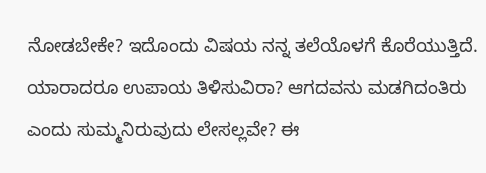ನೋಡಬೇಕೇ? ಇದೊಂದು ವಿಷಯ ನನ್ನ ತಲೆಯೊಳಗೆ ಕೊರೆಯುತ್ತಿದೆ. ಯಾರಾದರೂ ಉಪಾಯ ತಿಳಿಸುವಿರಾ? ಆಗದವನು ಮಡಗಿದಂತಿರು ಎಂದು ಸುಮ್ಮನಿರುವುದು ಲೇಸಲ್ಲವೇ? ಈ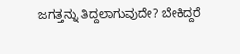ಜಗತ್ತನ್ನು ತಿದ್ದಲಾಗುವುದೇ? ಬೇಕಿದ್ದರೆ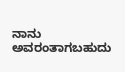ನಾನು ಅವರಂತಾಗಬಹುದು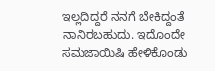ಇಲ್ಲದಿದ್ದರೆ ನನಗೆ ಬೇಕಿದ್ದಂತೆ ನಾನಿರಬಹುದು. ಇದೊಂದೇ ಸಮಜಾಯಿಷಿ ಹೇಳಿಕೊಂಡು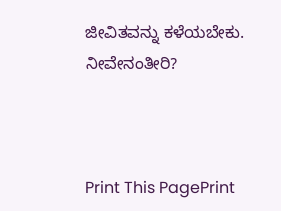ಜೀವಿತವನ್ನು ಕಳೆಯಬೇಕು. ನೀವೇನಂತೀರಿ?



Print This PagePrint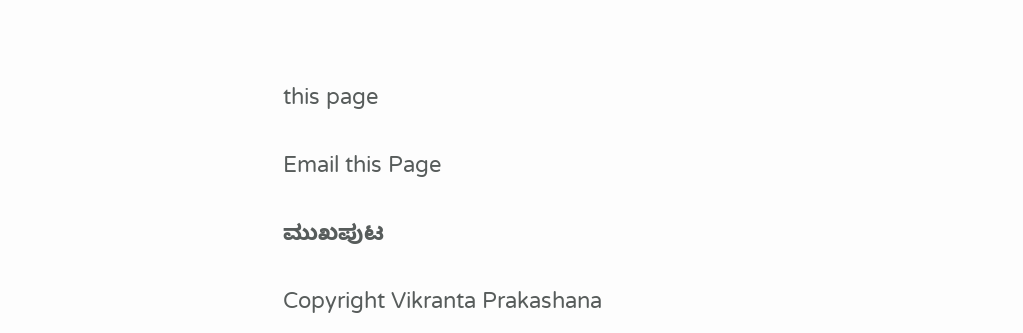this page

Email this Page

ಮುಖಪುಟ

Copyright Vikranta Prakashana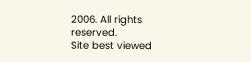2006. All rights reserved.
Site best viewed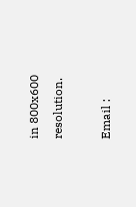in 800x600 resolution.

Email :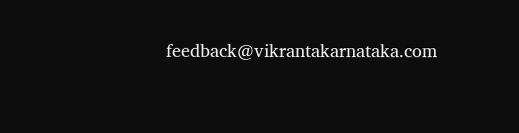feedback@vikrantakarnataka.com